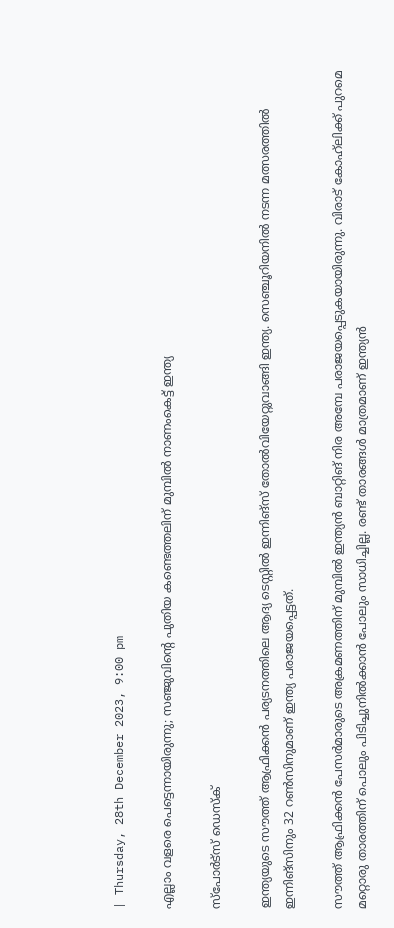| Thursday, 28th December 2023, 9:00 pm

എല്ലാം വളരെ പെട്ടെന്നായിരുന്നു; സഞ്ജുവിന്റെ പുതിയ കണ്ടെത്തലിന് മുമ്പില്‍ നാണംകെട്ട് ഇന്ത്യ

സ്പോര്‍ട്സ് ഡെസ്‌ക്

ഇന്ത്യയുടെ സൗത്ത് ആഫ്രിക്കന്‍ പര്യടനത്തിലെ ആദ്യ ടെസ്റ്റില്‍ ഇന്നിങ്‌സ് തോല്‍വിയേറ്റുവാങ്ങി ഇന്ത്യ. സെഞ്ചൂറിയനില്‍ നടന്ന മത്സരത്തില്‍ ഇന്നിങ്‌സിനും 32 റണ്‍സിനുമാണ് ഇന്ത്യ പരാജയപ്പെട്ടത്.

സൗത്ത് ആഫ്രിക്കന്‍ പേസര്‍മാരുടെ അക്രമണത്തിന് മുമ്പില്‍ ഇന്ത്യന്‍ ബാറ്റിങ് നിര അമ്പേ പരാജയപ്പെടുകയായിരുന്നു. വിരാട് കോഹ്‌ലിക്ക് പുറമെ മറ്റൊരു താരത്തിന് പൊലും പിടിച്ചുനില്‍ക്കാന്‍ പോലും സാധിച്ചില്ല. രണ്ട് താരങ്ങള്‍ മാത്രമാണ് ഇന്ത്യന്‍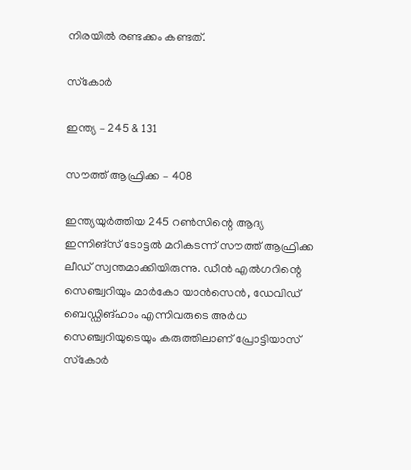നിരയില്‍ രണ്ടക്കം കണ്ടത്.

സ്‌കോര്‍

ഇന്ത്യ – 245 & 131

സൗത്ത് ആഫ്രിക്ക – 408

ഇന്ത്യയുര്‍ത്തിയ 245 റണ്‍സിന്റെ ആദ്യ ഇന്നിങ്‌സ് ടോട്ടല്‍ മറികടന്ന് സൗത്ത് ആഫ്രിക്ക ലീഡ് സ്വന്തമാക്കിയിരുന്നു. ഡീന്‍ എല്‍ഗറിന്റെ സെഞ്ച്വറിയും മാര്‍കോ യാന്‍സെന്‍, ഡേവിഡ് ബെഡ്ഡിങ്ഹാം എന്നിവരുടെ അര്‍ധ സെഞ്ച്വറിയുടെയും കരുത്തിലാണ് പ്രോട്ടിയാസ് സ്‌കോര്‍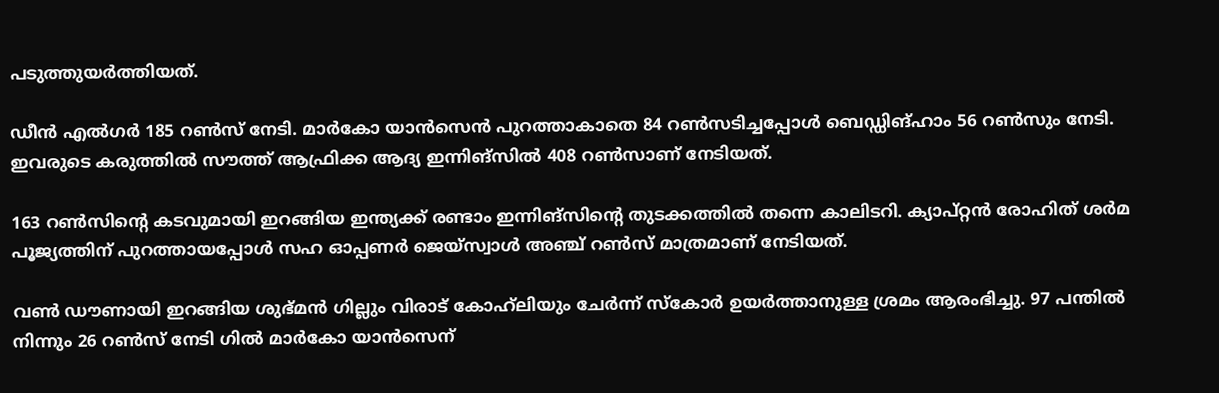പടുത്തുയര്‍ത്തിയത്.

ഡീന്‍ എല്‍ഗര്‍ 185 റണ്‍സ് നേടി. മാര്‍കോ യാന്‍സെന്‍ പുറത്താകാതെ 84 റണ്‍സടിച്ചപ്പോള്‍ ബെഡ്ഡിങ്ഹാം 56 റണ്‍സും നേടി. ഇവരുടെ കരുത്തില്‍ സൗത്ത് ആഫ്രിക്ക ആദ്യ ഇന്നിങ്‌സില്‍ 408 റണ്‍സാണ് നേടിയത്.

163 റണ്‍സിന്റെ കടവുമായി ഇറങ്ങിയ ഇന്ത്യക്ക് രണ്ടാം ഇന്നിങ്‌സിന്റെ തുടക്കത്തില്‍ തന്നെ കാലിടറി. ക്യാപ്റ്റന്‍ രോഹിത് ശര്‍മ പൂജ്യത്തിന് പുറത്തായപ്പോള്‍ സഹ ഓപ്പണര്‍ ജെയ്‌സ്വാള്‍ അഞ്ച് റണ്‍സ് മാത്രമാണ് നേടിയത്.

വണ്‍ ഡൗണായി ഇറങ്ങിയ ശുഭ്മന്‍ ഗില്ലും വിരാട് കോഹ്‌ലിയും ചേര്‍ന്ന് സ്‌കോര്‍ ഉയര്‍ത്താനുള്ള ശ്രമം ആരംഭിച്ചു. 97 പന്തില്‍ നിന്നും 26 റണ്‍സ് നേടി ഗില്‍ മാര്‍കോ യാന്‍സെന്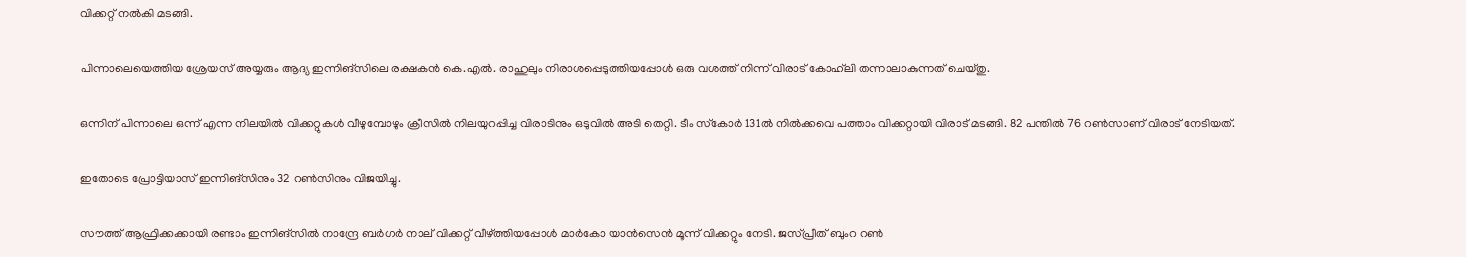വിക്കറ്റ് നല്‍കി മടങ്ങി.

പിന്നാലെയെത്തിയ ശ്രേയസ് അയ്യരും ആദ്യ ഇന്നിങ്‌സിലെ രക്ഷകന്‍ കെ.എല്‍. രാഹുലും നിരാശപ്പെടുത്തിയപ്പോള്‍ ഒരു വശത്ത് നിന്ന് വിരാട് കോഹ്‌ലി തന്നാലാകുന്നത് ചെയ്തു.

ഒന്നിന് പിന്നാലെ ഒന്ന് എന്ന നിലയില്‍ വിക്കറ്റുകള്‍ വീഴുമ്പോഴും ക്രീസില്‍ നിലയുറപ്പിച്ച വിരാടിനും ഒടുവില്‍ അടി തെറ്റി. ടീം സ്‌കോര്‍ 131ല്‍ നില്‍ക്കവെ പത്താം വിക്കറ്റായി വിരാട് മടങ്ങി. 82 പന്തില്‍ 76 റണ്‍സാണ് വിരാട് നേടിയത്.

ഇതോടെ പ്രോട്ടിയാസ് ഇന്നിങ്‌സിനും 32 റണ്‍സിനും വിജയിച്ചു.

സൗത്ത് ആഫ്രിക്കക്കായി രണ്ടാം ഇന്നിങ്‌സില്‍ നാന്ദ്രേ ബര്‍ഗര്‍ നാല് വിക്കറ്റ് വീഴ്ത്തിയപ്പോള്‍ മാര്‍കോ യാന്‍സെന്‍ മൂന്ന് വിക്കറ്റും നേടി. ജസ്പ്രീത് ബുംറ റണ്‍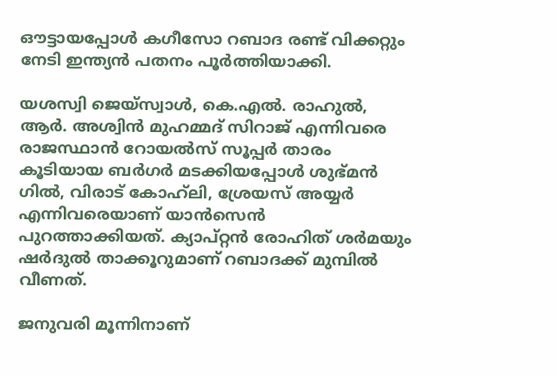ഔട്ടായപ്പോള്‍ കഗീസോ റബാദ രണ്ട് വിക്കറ്റും നേടി ഇന്ത്യന്‍ പതനം പൂര്‍ത്തിയാക്കി.

യശസ്വി ജെയ്‌സ്വാള്‍, കെ.എല്‍. രാഹുല്‍, ആര്‍. അശ്വിന്‍ മുഹമ്മദ് സിറാജ് എന്നിവരെ രാജസ്ഥാന്‍ റോയല്‍സ് സൂപ്പര്‍ താരം കൂടിയായ ബര്‍ഗര്‍ മടക്കിയപ്പോള്‍ ശുഭ്മന്‍ ഗില്‍, വിരാട് കോഹ്‌ലി, ശ്രേയസ് അയ്യര്‍ എന്നിവരെയാണ് യാന്‍സെന്‍ പുറത്താക്കിയത്. ക്യാപ്റ്റന്‍ രോഹിത് ശര്‍മയും ഷര്‍ദുല്‍ താക്കൂറുമാണ് റബാദക്ക് മുമ്പില്‍ വീണത്.

ജനുവരി മൂന്നിനാണ്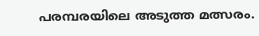പരമ്പരയിലെ അടുത്ത മത്സരം.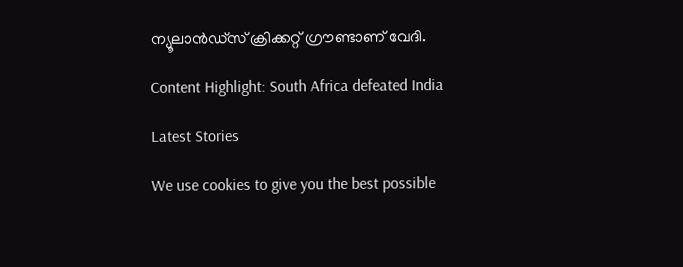ന്യൂലാന്‍ഡ്‌സ് ക്രിക്കറ്റ് ഗ്രൗണ്ടാണ് വേദി.

Content Highlight: South Africa defeated India

Latest Stories

We use cookies to give you the best possible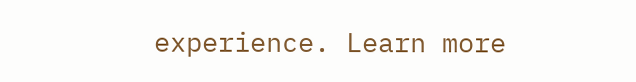experience. Learn more